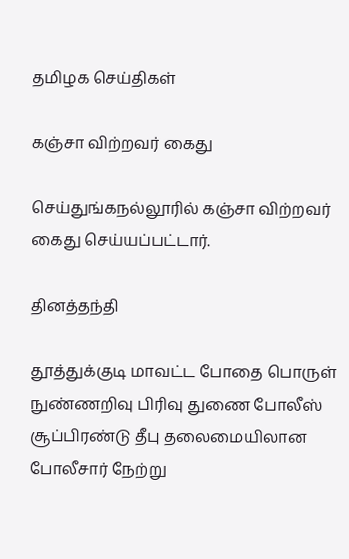தமிழக செய்திகள்

கஞ்சா விற்றவர் கைது

செய்துங்கநல்லூரில் கஞ்சா விற்றவர் கைது செய்யப்பட்டார்.

தினத்தந்தி

தூத்துக்குடி மாவட்ட போதை பொருள் நுண்ணறிவு பிரிவு துணை போலீஸ் சூப்பிரண்டு தீபு தலைமையிலான போலீசார் நேற்று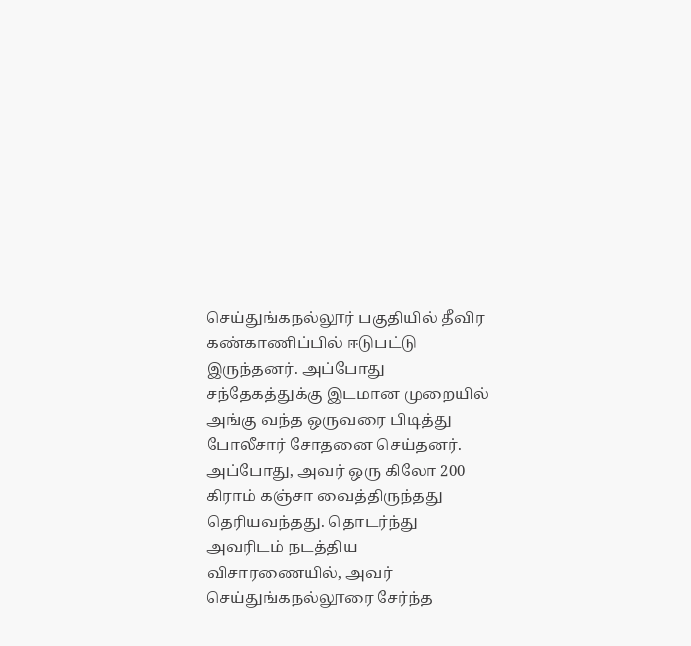செய்துங்கநல்லூர் பகுதியில் தீவிர கண்காணிப்பில் ஈடுபட்டு இருந்தனர். அப்போது சந்தேகத்துக்கு இடமான முறையில் அங்கு வந்த ஒருவரை பிடித்து போலீசார் சோதனை செய்தனர். அப்போது, அவர் ஒரு கிலோ 200 கிராம் கஞ்சா வைத்திருந்தது தெரியவந்தது. தொடர்ந்து அவரிடம் நடத்திய விசாரணையில், அவர் செய்துங்கநல்லூரை சேர்ந்த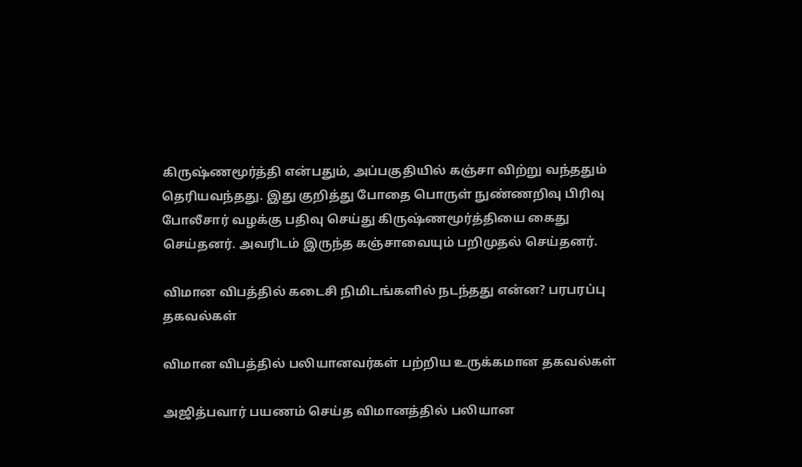கிருஷ்ணமூர்த்தி என்பதும், அப்பகுதியில் கஞ்சா விற்று வந்ததும் தெரியவந்தது. இது குறித்து போதை பொருள் நுண்ணறிவு பிரிவு போலீசார் வழக்கு பதிவு செய்து கிருஷ்ணமூர்த்தியை கைது செய்தனர். அவரிடம் இருந்த கஞ்சாவையும் பறிமுதல் செய்தனர்.

விமான விபத்தில் கடைசி நிமிடங்களில் நடந்தது என்ன? பரபரப்பு தகவல்கள்

விமான விபத்தில் பலியானவர்கள் பற்றிய உருக்கமான தகவல்கள்

அஜித்பவார் பயணம் செய்த விமானத்தில் பலியான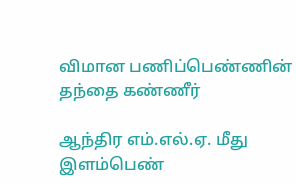விமான பணிப்பெண்ணின் தந்தை கண்ணீர்

ஆந்திர எம்.எல்.ஏ. மீது இளம்பெண்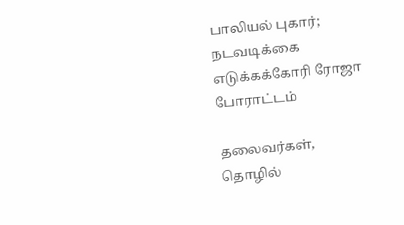பாலியல் புகார்; நடவடிக்கை எடுக்கக்கோரி ரோஜா போராட்டம்

தலைவர்கள், தொழில்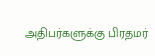அதிபர்களுக்கு பிரதமர்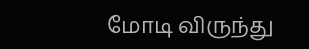மோடி விருந்து